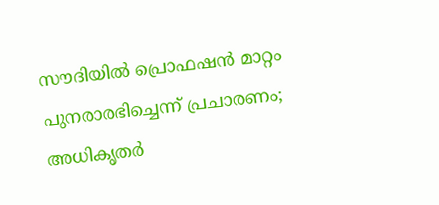സൗദിയില്‍ പ്രൊഫഷന്‍ മാറ്റം പുനരാരഭിച്ചെന്ന് പ്രചാരണം; അധികൃതര്‍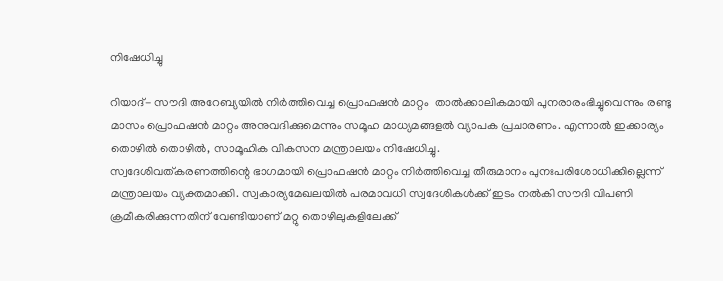നിഷേധിച്ചു

റിയാദ്- സൗദി അറേബ്യയില്‍ നിര്‍ത്തിവെച്ച പ്രൊഫഷന്‍ മാറ്റം  താല്‍ക്കാലികമായി പുനരാരംഭിച്ചുവെന്നും രണ്ടു മാസം പ്രൊഫഷന്‍ മാറ്റം അനുവദിക്കുമെന്നും സമൂഹ മാധ്യമങ്ങളല്‍ വ്യാപക പ്രചാരണം. എന്നാല്‍ ഇക്കാര്യം തൊഴില്‍ തൊഴില്‍, സാമൂഹിക വികസന മന്ത്രാലയം നിഷേധിച്ചു.
സ്വദേശിവത്കരണത്തിന്റെ ഭാഗമായി പ്രൊഫഷന്‍ മാറ്റം നിര്‍ത്തിവെച്ച തീരുമാനം പുനഃപരിശോധിക്കില്ലെന്ന് മന്ത്രാലയം വ്യക്തമാക്കി. സ്വകാര്യമേഖലയില്‍ പരമാവധി സ്വദേശികള്‍ക്ക് ഇടം നല്‍കി സൗദി വിപണി ക്രമീകരിക്കുന്നതിന് വേണ്ടിയാണ് മറ്റു തൊഴിലുകളിലേക്ക്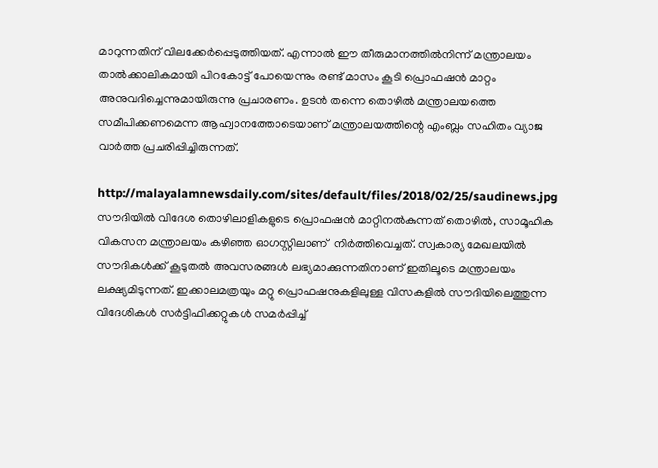മാറുന്നതിന് വിലക്കേര്‍പ്പെടുത്തിയത്. എന്നാല്‍ ഈ തീരുമാനത്തില്‍നിന്ന് മന്ത്രാലയം താല്‍ക്കാലികമായി പിറകോട്ട് പോയെന്നും രണ്ട് മാസം കൂടി പ്രൊഫഷന്‍ മാറ്റം അനുവദിച്ചെന്നുമായിരുന്നു പ്രചാരണം. ഉടന്‍ തന്നെ തൊഴില്‍ മന്ത്രാലയത്തെ സമീപിക്കണമെന്ന ആഹ്വാനത്തോടെയാണ് മന്ത്രാലയത്തിന്റെ എംബ്ലം സഹിതം വ്യാജ വാര്‍ത്ത പ്രചരിപ്പിച്ചിരുന്നത്.

http://malayalamnewsdaily.com/sites/default/files/2018/02/25/saudinews.jpg
സൗദിയില്‍ വിദേശ തൊഴിലാളികളുടെ പ്രൊഫഷന്‍ മാറ്റിനല്‍കുന്നത് തൊഴില്‍, സാമൂഹിക വികസന മന്ത്രാലയം കഴിഞ്ഞ ഓഗസ്റ്റിലാണ്  നിര്‍ത്തിവെച്ചത്. സ്വകാര്യ മേഖലയില്‍ സൗദികള്‍ക്ക് കൂടുതല്‍ അവസരങ്ങള്‍ ലഭ്യമാക്കുന്നതിനാണ് ഇതിലൂടെ മന്ത്രാലയം ലക്ഷ്യമിടുന്നത്. ഇക്കാലമത്രയും മറ്റു പ്രൊഫഷനുകളിലുള്ള വിസകളില്‍ സൗദിയിലെത്തുന്ന വിദേശികള്‍ സര്‍ട്ടിഫിക്കറ്റുകള്‍ സമര്‍പ്പിച്ച്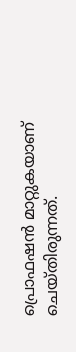പ്രൊഫഷന്‍ മാറ്റുകയാണ് ചെയ്തിരുന്നത്.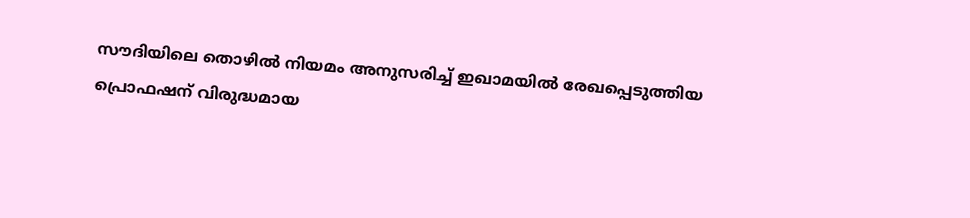സൗദിയിലെ തൊഴില്‍ നിയമം അനുസരിച്ച് ഇഖാമയില്‍ രേഖപ്പെടുത്തിയ പ്രൊഫഷന് വിരുദ്ധമായ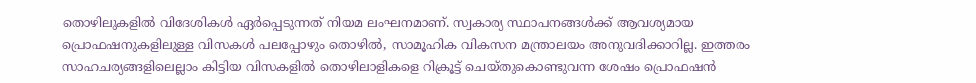തൊഴിലുകളില്‍ വിദേശികള്‍ ഏര്‍പ്പെടുന്നത് നിയമ ലംഘനമാണ്. സ്വകാര്യ സ്ഥാപനങ്ങള്‍ക്ക് ആവശ്യമായ പ്രൊഫഷനുകളിലുള്ള വിസകള്‍ പലപ്പോഴും തൊഴില്‍, സാമൂഹിക വികസന മന്ത്രാലയം അനുവദിക്കാറില്ല. ഇത്തരം സാഹചര്യങ്ങളിലെല്ലാം കിട്ടിയ വിസകളില്‍ തൊഴിലാളികളെ റിക്രൂട്ട് ചെയ്തുകൊണ്ടുവന്ന ശേഷം പ്രൊഫഷന്‍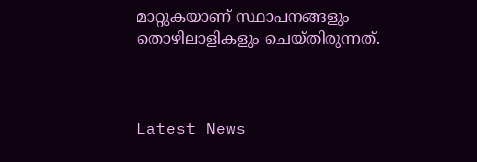മാറ്റുകയാണ് സ്ഥാപനങ്ങളും തൊഴിലാളികളും ചെയ്തിരുന്നത്.



Latest News